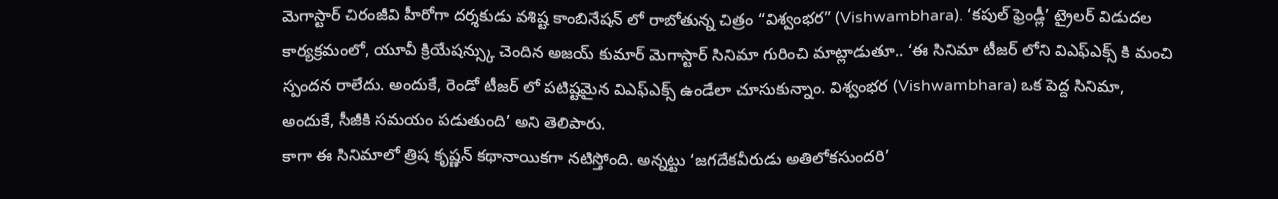మెగాస్టార్ చిరంజీవి హీరోగా దర్శకుడు వశిష్ట కాంబినేషన్ లో రాబోతున్న చిత్రం “విశ్వంభర” (Vishwambhara). ‘కపుల్ ఫ్రెండ్లీ’ ట్రైలర్ విడుదల కార్యక్రమంలో, యూవీ క్రియేషన్స్కు చెందిన అజయ్ కుమార్ మెగాస్టార్ సినిమా గురించి మాట్లాడుతూ.. ‘ఈ సినిమా టీజర్ లోని విఎఫ్ఎక్స్ కి మంచి స్పందన రాలేదు. అందుకే, రెండో టీజర్ లో పటిష్టమైన విఎఫ్ఎక్స్ ఉండేలా చూసుకున్నాం. విశ్వంభర (Vishwambhara) ఒక పెద్ద సినిమా, అందుకే, సీజీకి సమయం పడుతుంది’ అని తెలిపారు.
కాగా ఈ సినిమాలో త్రిష కృష్ణన్ కథానాయికగా నటిస్తోంది. అన్నట్టు ‘జగదేకవీరుడు అతిలోకసుందరి’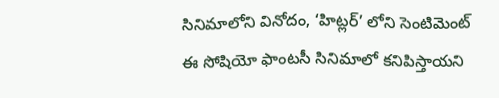సినిమాలోని వినోదం, ‘హిట్లర్’ లోని సెంటిమెంట్ ఈ సోషియో ఫాంటసీ సినిమాలో కనిపిస్తాయని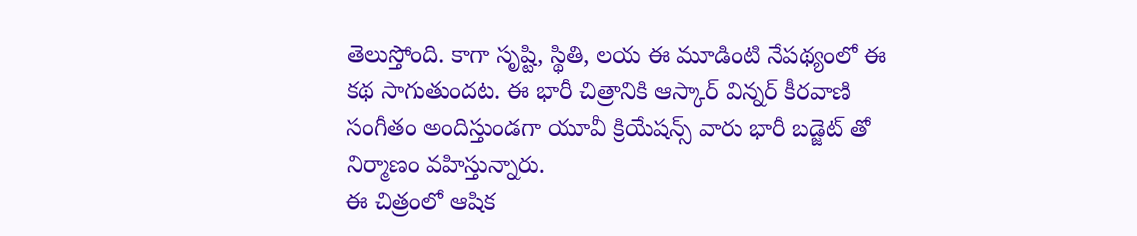తెలుస్తోంది. కాగా సృష్టి, స్థితి, లయ ఈ మూడింటి నేపథ్యంలో ఈ కథ సాగుతుందట. ఈ భారీ చిత్రానికి ఆస్కార్ విన్నర్ కీరవాణి సంగీతం అందిస్తుండగా యూవీ క్రియేషన్స్ వారు భారీ బడ్జెట్ తో నిర్మాణం వహిస్తున్నారు.
ఈ చిత్రంలో ఆషిక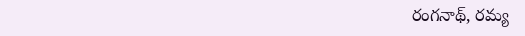రంగనాథ్, రమ్య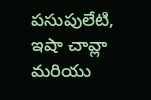పసుపులేటి, ఇషా చావ్లా మరియు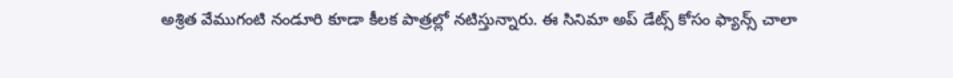అశ్రిత వేముగంటి నండూరి కూడా కీలక పాత్రల్లో నటిస్తున్నారు. ఈ సినిమా అప్ డేట్స్ కోసం ఫ్యాన్స్ చాలా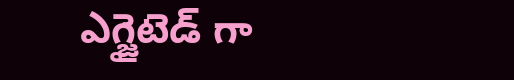ఎగ్జైటెడ్ గా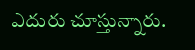ఎదురు చూస్తున్నారు.